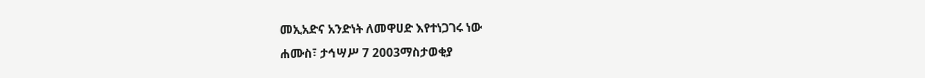መኢአድና አንድነት ለመዋሀድ እየተነጋገሩ ነው
ሐሙስ፣ ታኅሣሥ 7 2003ማስታወቂያ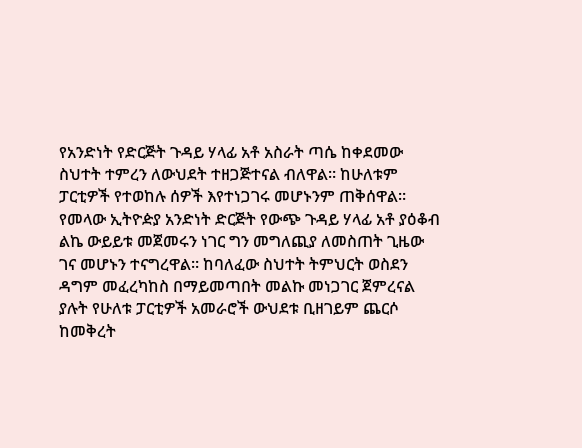የአንድነት የድርጅት ጉዳይ ሃላፊ አቶ አስራት ጣሴ ከቀደመው ስህተት ተምረን ለውህደት ተዘጋጅተናል ብለዋል። ከሁለቱም ፓርቲዎች የተወከሉ ሰዎች እየተነጋገሩ መሆኑንም ጠቅሰዋል። የመላው ኢትዮዽያ አንድነት ድርጅት የውጭ ጉዳይ ሃላፊ አቶ ያዕቆብ ልኬ ውይይቱ መጀመሩን ነገር ግን መግለጪያ ለመስጠት ጊዜው ገና መሆኑን ተናግረዋል። ከባለፈው ስህተት ትምህርት ወስደን ዳግም መፈረካከስ በማይመጣበት መልኩ መነጋገር ጀምረናል ያሉት የሁለቱ ፓርቲዎች አመራሮች ውህደቱ ቢዘገይም ጨርሶ ከመቅረት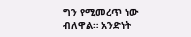ግን የሚመረጥ ነው ብለዋል። አንድነት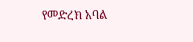የመድረክ አባል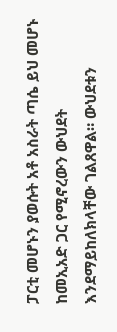ፓርቲ መሆኑን ያወሱት አቶ አስራት ጣሴ ይህ መሆኑ ከመኢአድ ጋር የሚኖረውን ውህደት እንደማይከለክላቸው ገልጸዋል። ውህደቱን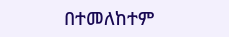በተመለከተም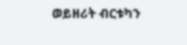ወይዘሪት ብርቱካን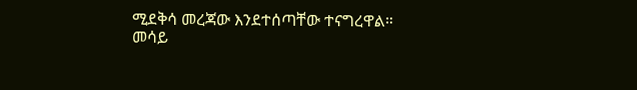ሚደቅሳ መረጃው እንደተሰጣቸው ተናግረዋል።
መሳይ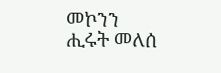መኮንን
ሒሩት መለሰ